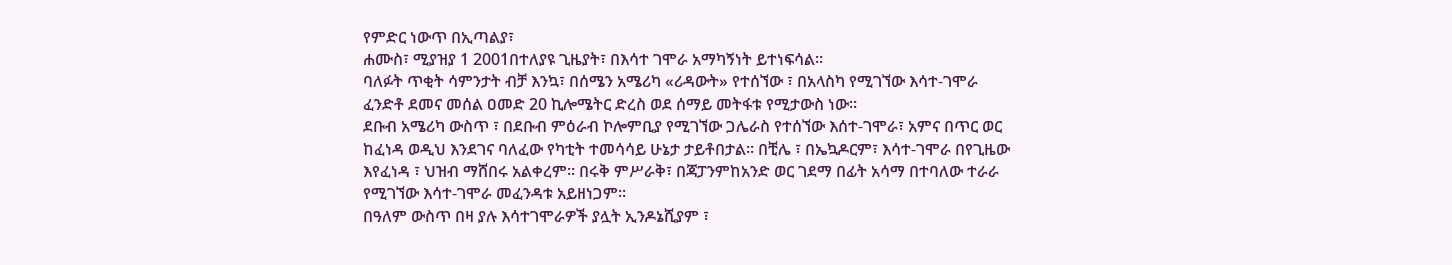የምድር ነውጥ በኢጣልያ፣
ሐሙስ፣ ሚያዝያ 1 2001በተለያዩ ጊዜያት፣ በእሳተ ገሞራ አማካኝነት ይተነፍሳል።
ባለፉት ጥቂት ሳምንታት ብቻ እንኳ፣ በሰሜን አሜሪካ «ሪዳውት» የተሰኘው ፣ በአላስካ የሚገኘው እሳተ-ገሞራ ፈንድቶ ደመና መሰል ዐመድ 20 ኪሎሜትር ድረስ ወደ ሰማይ መትፋቱ የሚታውስ ነው።
ደቡብ አሜሪካ ውስጥ ፣ በደቡብ ምዕራብ ኮሎምቢያ የሚገኘው ጋሌራስ የተሰኘው እሰተ-ገሞራ፣ አምና በጥር ወር ከፈነዳ ወዲህ እንደገና ባለፈው የካቲት ተመሳሳይ ሁኔታ ታይቶበታል። በቺሌ ፣ በኤኳዶርም፣ እሳተ-ገሞራ በየጊዜው እየፈነዳ ፣ ህዝብ ማሸበሩ አልቀረም። በሩቅ ምሥራቅ፣ በጃፓንምከአንድ ወር ገደማ በፊት አሳማ በተባለው ተራራ የሚገኘው እሳተ-ገሞራ መፈንዳቱ አይዘነጋም።
በዓለም ውስጥ በዛ ያሉ እሳተገሞራዎች ያሏት ኢንዶኔሺያም ፣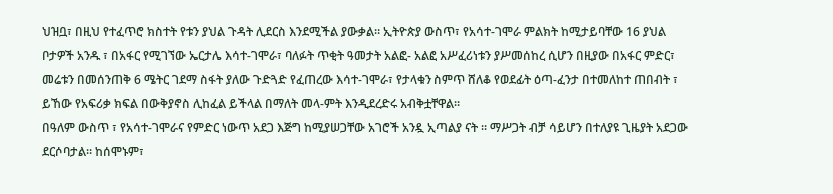ህዝቧ፣ በዚህ የተፈጥሮ ክስተት የቱን ያህል ጉዳት ሊደርስ እንደሚችል ያውቃል። ኢትዮጵያ ውስጥ፣ የአሳተ-ገሞራ ምልክት ከሚታይባቸው 16 ያህል ቦታዎች አንዱ ፣ በአፋር የሚገኘው ኤርታሌ እሳተ-ገሞራ፣ ባለፉት ጥቂት ዓመታት አልፎ- አልፎ አሥፈሪነቱን ያሥመሰከረ ሲሆን በዚያው በአፋር ምድር፣ መሬቱን በመሰንጠቅ 6 ሜትር ገደማ ስፋት ያለው ጉድጓድ የፈጠረው እሳተ-ገሞራ፣ የታላቁን ስምጥ ሸለቆ የወደፊት ዕጣ-ፈንታ በተመለከተ ጠበብት ፣ ይኸው የአፍሪቃ ክፍል በውቅያኖስ ሊከፈል ይችላል በማለት መላ-ምት እንዲደረድሩ አብቅቷቸዋል።
በዓለም ውስጥ ፣ የአሳተ-ገሞራና የምድር ነውጥ አደጋ እጅግ ከሚያሠጋቸው አገሮች አንዷ ኢጣልያ ናት ። ማሥጋት ብቻ ሳይሆን በተለያዩ ጊዜያት አደጋው ደርሶባታል። ከሰሞኑም፣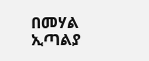በመሃል ኢጣልያ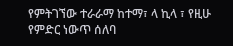የምትገኘው ተራራማ ከተማ፣ ላ ኪላ ፣ የዚሁ የምድር ነውጥ ሰለባ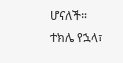ሆናለች።
ተክሌ የኋላ፣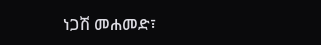ነጋሽ መሐመድ፣